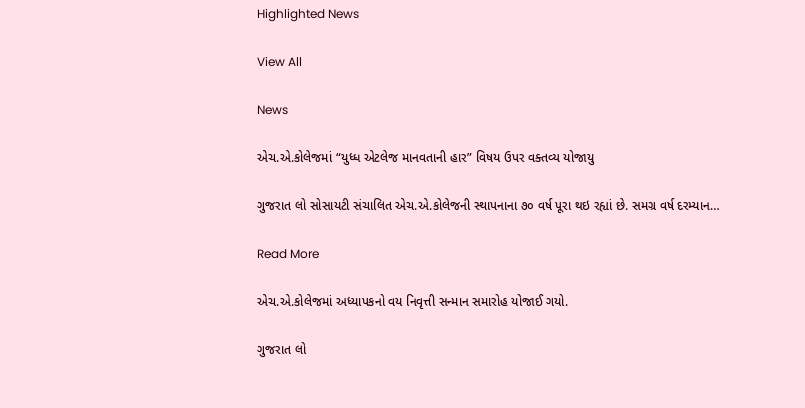Highlighted News

View All

News

એચ.એ.કોલેજમાં “યુધ્ધ એટલેજ માનવતાની હાર” વિષય ઉપર વક્તવ્ય યોજાયુ

ગુજરાત લો સોસાયટી સંચાલિત એચ.એ.કોલેજની સ્થાપનાના ૭૦ વર્ષ પૂરા થઇ રહ્યાં છે. સમગ્ર વર્ષ દરમ્યાન…

Read More

એચ.એ.કોલેજમાં અધ્યાપકનો વય નિવૃત્તી સન્માન સમારોહ યોજાઈ ગયો.

ગુજરાત લો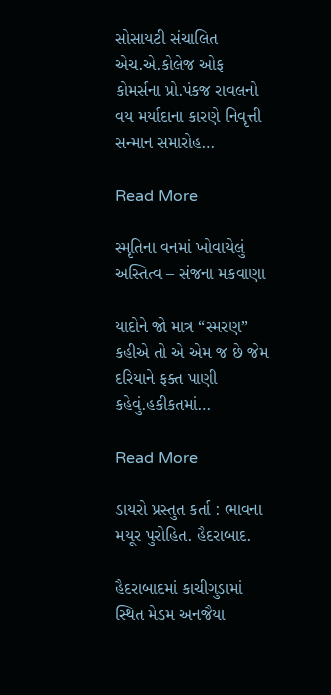સોસાયટી સંચાલિત એચ.એ.કોલેજ ઓફ કોમર્સના પ્રો.પંકજ રાવલનો વય મર્યાદાના કારણે નિવૃત્તી સન્માન સમારોહ…

Read More

સ્મૃતિના વનમાં ખોવાયેલું અસ્તિત્વ – સંજના મકવાણા

યાદોને જો માત્ર “સ્મરણ” કહીએ તો એ એમ જ છે જેમ દરિયાને ફક્ત પાણી કહેવું.હકીકતમાં…

Read More

ડાયરો પ્રસ્તુત કર્તા : ભાવના મયૂર પુરોહિત. હૈદરાબાદ.

હૈદરાબાદમાં કાચીગુડામાં સ્થિત મેડમ અનજૈયા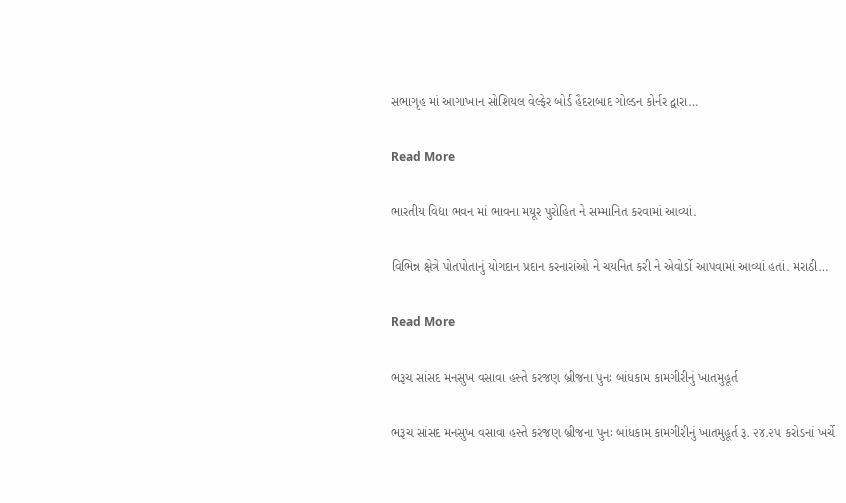સભાગૃહ માં આગાખાન સોશિયલ વેલ્ફેર બોર્ડ હૈદરાબાદ ગોલ્ડન કોર્નર દ્વારા…

Read More

ભારતીય વિદ્યા ભવન માં ભાવના મયૂર પુરોહિત ને સમ્માનિત કરવામાં આવ્યાં.

વિભિન્ન ક્ષેત્રે પોતપોતાનું યોગદાન પ્રદાન કરનારાંઓ ને ચયનિત કરી ને એવોર્ડો આપવામાં આવ્યાં હતાં. મરાઠી…

Read More

ભરૂચ સાંસદ મનસુખ વસાવા હસ્તે કરજણ બ્રીજના પુનઃ બાંધકામ કામગીરીનું ખાતમુહૂર્ત

ભરૂચ સાંસદ મનસુખ વસાવા હસ્તે કરજણ બ્રીજના પુનઃ બાંધકામ કામગીરીનું ખાતમુહૂર્ત રૂ. ૨૪.૨૫ કરોડનાં ખર્ચે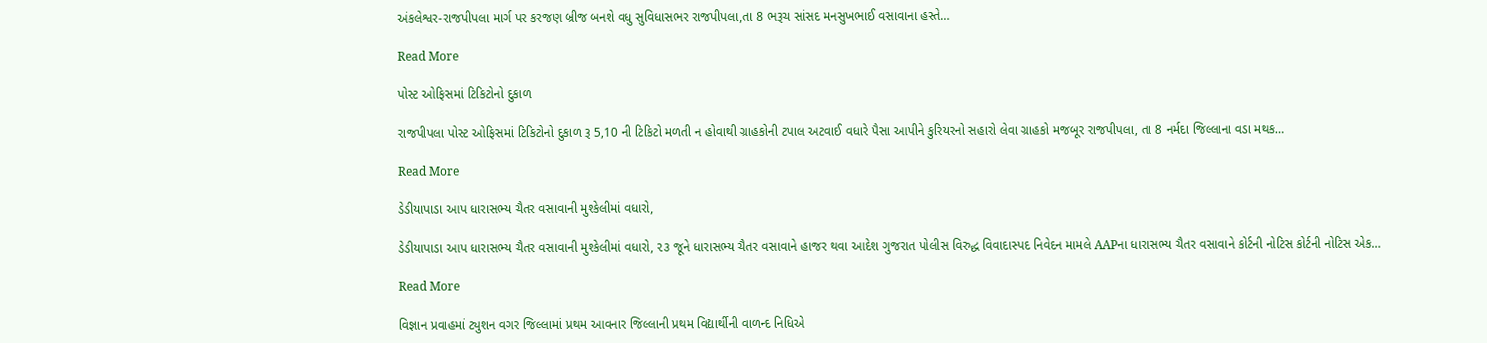અંકલેશ્વર-રાજપીપલા માર્ગ પર કરજણ બ્રીજ બનશે વધુ સુવિધાસભર રાજપીપલા,તા 8 ભરૂચ સાંસદ મનસુખભાઈ વસાવાના હસ્તે…

Read More

પોસ્ટ ઓફિસમાં ટિકિટોનો દુકાળ

રાજપીપલા પોસ્ટ ઓફિસમાં ટિકિટોનો દુકાળ રૂ 5,10 ની ટિકિટો મળતી ન હોવાથી ગ્રાહકોની ટપાલ અટવાઈ વધારે પૈસા આપીને કુરિયરનો સહારો લેવા ગ્રાહકો મજબૂર રાજપીપલા, તા 8 નર્મદા જિલ્લાના વડા મથક…

Read More

ડેડીયાપાડા આપ ધારાસભ્ય ચૈતર વસાવાની મુશ્કેલીમાં વધારો,

ડેડીયાપાડા આપ ધારાસભ્ય ચૈતર વસાવાની મુશ્કેલીમાં વધારો, ૨૩ જૂને ધારાસભ્ય ચૈતર વસાવાને હાજર થવા આદેશ ગુજરાત પોલીસ વિરુદ્ધ વિવાદાસ્પદ નિવેદન મામલે AAPના ધારાસભ્ય ચૈતર વસાવાને કોર્ટની નોટિસ કોર્ટની નોટિસ એક…

Read More

વિજ્ઞાન પ્રવાહમાં ટ્યુશન વગર જિલ્લામાં પ્રથમ આવનાર જિલ્લાની પ્રથમ વિદ્યાર્થીની વાળન્દ નિધિએ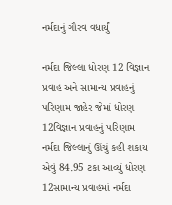નર્મદાનું ગૌરવ વધાર્યું

નર્મદા જિલ્લા ધોરણ 12 વિજ્ઞાન પ્રવાહ અને સામાન્ય પ્રવાહનું પરિણામ જાહેર જેમાં ધોરણ 12વિજ્ઞાન પ્રવાહનું પરિણામ નર્મદા જિલ્લાનું ઊંચું કહી શકાય એવું 84.95 ટકા આવ્યું ધોરણ 12સામાન્ય પ્રવાહમાં નર્મદા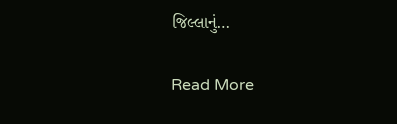જિલ્લાનું…

Read More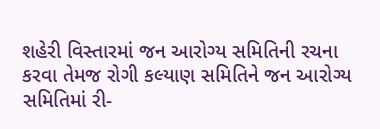શહેરી વિસ્તારમાં જન આરોગ્ય સમિતિની રચના કરવા તેમજ રોગી કલ્યાણ સમિતિને જન આરોગ્ય સમિતિમાં રી-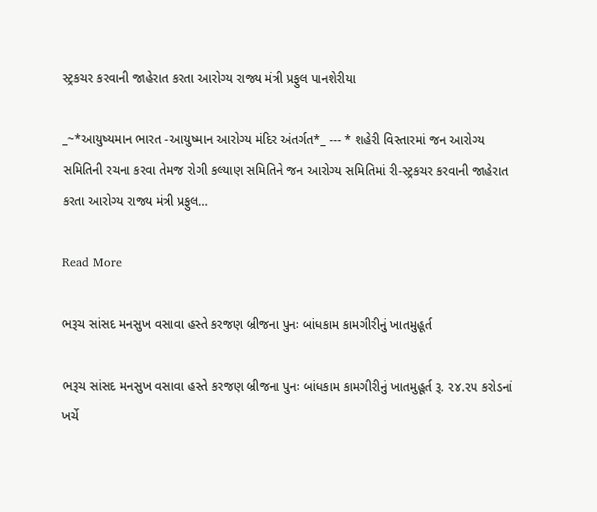સ્ટ્રકચર કરવાની જાહેરાત કરતા આરોગ્ય રાજ્ય મંત્રી પ્રફુલ પાનશેરીયા

_~*આયુષ્યમાન ભારત -આયુષ્માન આરોગ્ય મંદિર અંતર્ગત*_ --- * શહેરી વિસ્તારમાં જન આરોગ્ય સમિતિની રચના કરવા તેમજ રોગી કલ્યાણ સમિતિને જન આરોગ્ય સમિતિમાં રી-સ્ટ્રકચર કરવાની જાહેરાત કરતા આરોગ્ય રાજ્ય મંત્રી પ્રફુલ…

Read More

ભરૂચ સાંસદ મનસુખ વસાવા હસ્તે કરજણ બ્રીજના પુનઃ બાંધકામ કામગીરીનું ખાતમુહૂર્ત

ભરૂચ સાંસદ મનસુખ વસાવા હસ્તે કરજણ બ્રીજના પુનઃ બાંધકામ કામગીરીનું ખાતમુહૂર્ત રૂ. ૨૪.૨૫ કરોડનાં ખર્ચે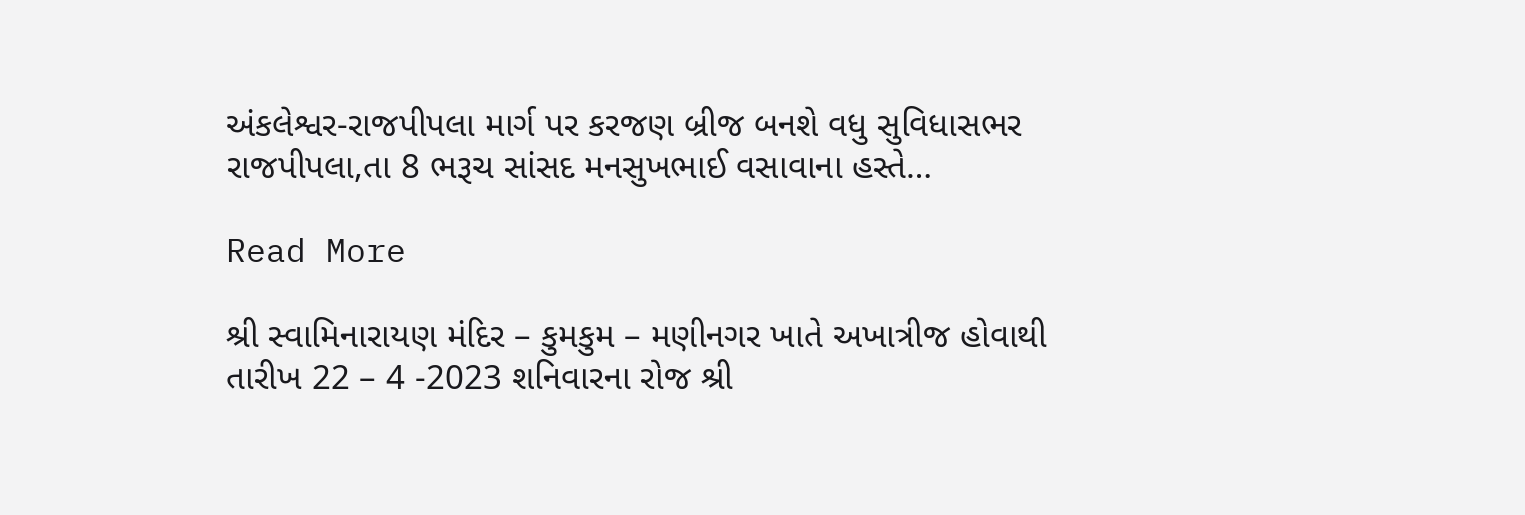અંકલેશ્વર-રાજપીપલા માર્ગ પર કરજણ બ્રીજ બનશે વધુ સુવિધાસભર રાજપીપલા,તા 8 ભરૂચ સાંસદ મનસુખભાઈ વસાવાના હસ્તે…

Read More

શ્રી સ્વામિનારાયણ મંદિર – કુમકુમ – મણીનગર ખાતે અખાત્રીજ હોવાથી તારીખ 22 – 4 -2023 શનિવારના રોજ શ્રી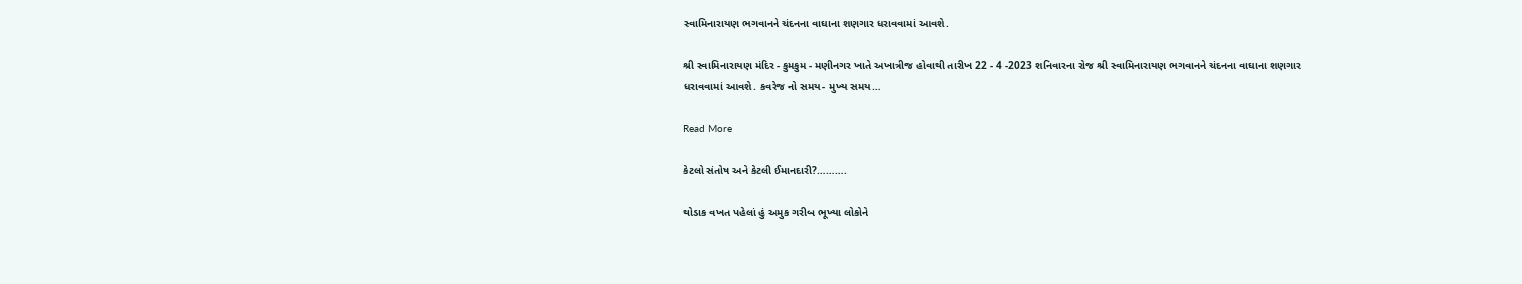સ્વામિનારાયણ ભગવાનને ચંદનના વાઘાના શણગાર ધરાવવામાં આવશે.

શ્રી સ્વામિનારાયણ મંદિર - કુમકુમ - મણીનગર ખાતે અખાત્રીજ હોવાથી તારીખ 22 - 4 -2023 શનિવારના રોજ શ્રી સ્વામિનારાયણ ભગવાનને ચંદનના વાઘાના શણગાર ધરાવવામાં આવશે. કવરેજ નો સમય- મુખ્ય સમય…

Read More

કેટલો સંતોષ અને કેટલી ઈમાનદારી?……….

થોડાક વખત પહેલાં હું અમુક ગરીબ ભૂખ્યા લોકોને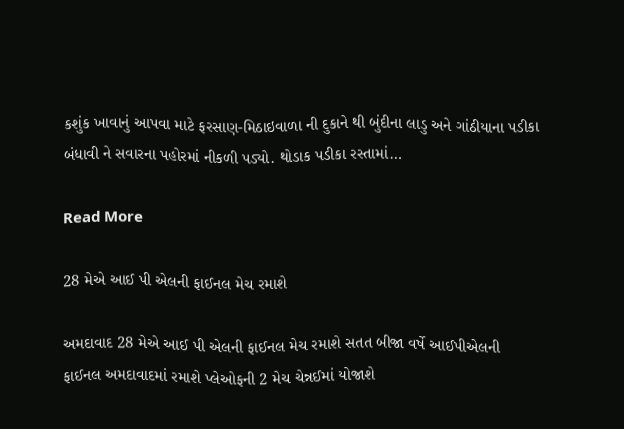કશુંક ખાવાનું આપવા માટે ફરસાણ-મિઠાઇવાળા ની દુકાને થી બુંદીના લાડુ અને ગાંઠીયાના પડીકા બંધાવી ને સવારના પહોરમાં નીકળી પડ્યો. થોડાક પડીકા રસ્તામાં…

Read More

28 મેએ આઈ પી એલની ફાઈનલ મેચ રમાશે

અમદાવાદ 28 મેએ આઈ પી એલની ફાઈનલ મેચ રમાશે સતત બીજા વર્ષે આઈપીએલની ફાઈનલ અમદાવાદમાં રમાશે પ્લેઓફની 2 મેચ ચેન્નઈમાં યોજાશે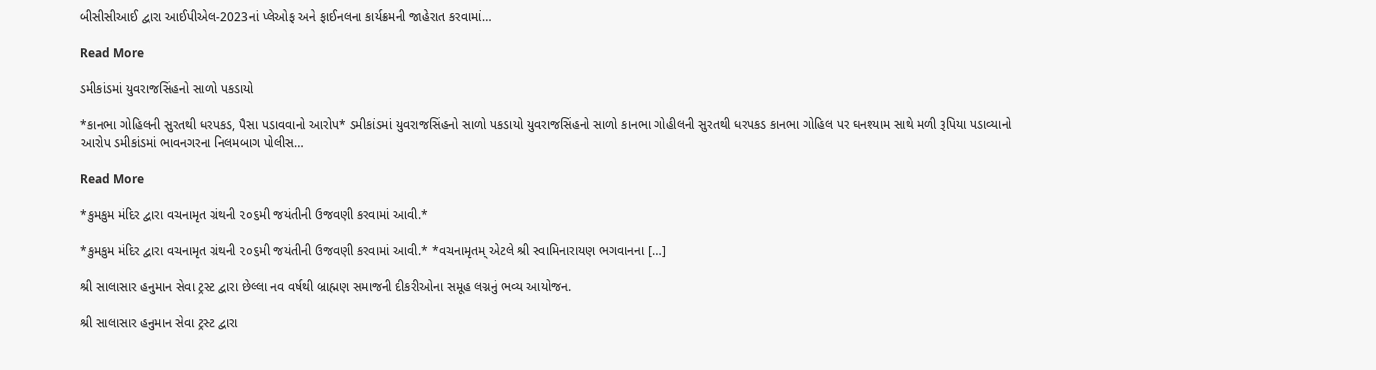બીસીસીઆઈ દ્વારા આઈપીએલ-2023નાં પ્લેઓફ અને ફાઈનલના કાર્યક્રમની જાહેરાત કરવામાં…

Read More

ડમીકાંડમાં યુવરાજસિંહનો સાળો પકડાયો

*કાનભા ગોહિલની સુરતથી ધરપકડ, પૈસા પડાવવાનો આરોપ* ડમીકાંડમાં યુવરાજસિંહનો સાળો પકડાયો યુવરાજસિંહનો સાળો કાનભા ગોહીલની સુરતથી ધરપકડ કાનભા ગોહિલ પર ઘનશ્યામ સાથે મળી રૂપિયા પડાવ્યાનો આરોપ ડમીકાંડમાં ભાવનગરના નિલમબાગ પોલીસ…

Read More

*કુમકુમ મંદિર દ્વારા વચનામૃત ગ્રંથની ૨૦૬મી જયંતીની ઉજવણી કરવામાં આવી.*

*કુમકુમ મંદિર દ્વારા વચનામૃત ગ્રંથની ૨૦૬મી જયંતીની ઉજવણી કરવામાં આવી.* *વચનામૃતમ્ એટલે શ્રી સ્વામિનારાયણ ભગવાનના […]

શ્રી સાલાસાર હનુમાન સેવા ટ્રસ્ટ દ્વારા છેલ્લા નવ વર્ષથી બ્રાહ્મણ સમાજની દીકરીઓના સમૂહ લગ્નનું ભવ્ય આયોજન.

શ્રી સાલાસાર હનુમાન સેવા ટ્રસ્ટ દ્વારા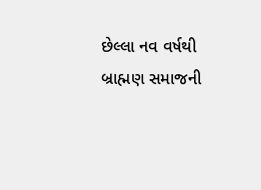છેલ્લા નવ વર્ષથી બ્રાહ્મણ સમાજની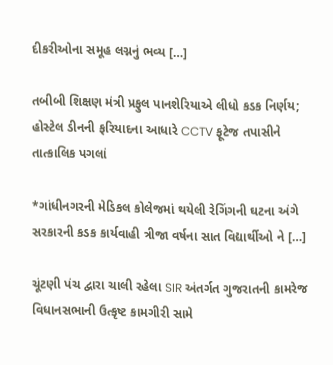દીકરીઓના સમૂહ લગ્નનું ભવ્ય […]

તબીબી શિક્ષણ મંત્રી પ્રફુલ પાનશેરિયાએ લીધો કડક નિર્ણય; હોસ્ટેલ ડીનની ફરિયાદના આધારે CCTV ફૂટેજ તપાસીને તાત્કાલિક પગલાં

*ગાંધીનગરની મેડિકલ કોલેજમાં થયેલી રેગિંગની ઘટના અંગે સરકારની કડક કાર્યવાહી ત્રીજા વર્ષના સાત વિદ્યાર્થીઓ ને […]

ચૂંટણી પંચ દ્વારા ચાલી રહેલા SIR અંતર્ગત ગુજરાતની કામરેજ વિધાનસભાની ઉત્કૃષ્ટ કામગીરી સામે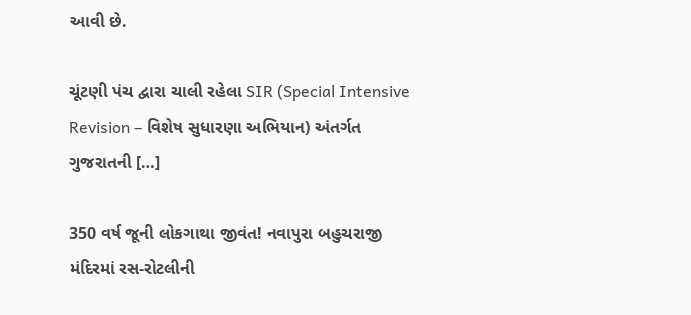આવી છે.

ચૂંટણી પંચ દ્વારા ચાલી રહેલા SIR (Special Intensive Revision – વિશેષ સુધારણા અભિયાન) અંતર્ગત ગુજરાતની […]

350 વર્ષ જૂની લોકગાથા જીવંત! નવાપુરા બહુચરાજી મંદિરમાં રસ-રોટલીની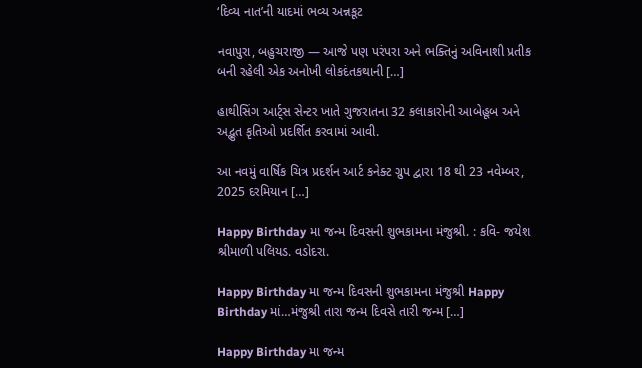‘દિવ્ય નાત’ની યાદમાં ભવ્ય અન્નકૂટ

નવાપુરા, બહુચરાજી — આજે પણ પરંપરા અને ભક્તિનું અવિનાશી પ્રતીક બની રહેલી એક અનોખી લોકદંતકથાની […]

હાથીસિંગ આર્ટ્સ સેન્ટર ખાતે ગુજરાતના 32 કલાકારોની આબેહૂબ અને અદ્ભુત કૃતિઓ પ્રદર્શિત કરવામાં આવી.

આ નવમું વાર્ષિક ચિત્ર પ્રદર્શન આર્ટ કનેક્ટ ગ્રુપ દ્વારા 18 થી 23 નવેમ્બર, 2025 દરમિયાન […]

Happy Birthday મા જન્મ દિવસની શુભકામના મંજુશ્રી. : કવિ- જયેશ શ્રીમાળી પલિયડ. વડોદરા.

Happy Birthday મા જન્મ દિવસની શુભકામના મંજુશ્રી Happy Birthday માં…મંજુશ્રી તારા જન્મ દિવસે તારી જન્મ […]

Happy Birthday મા જન્મ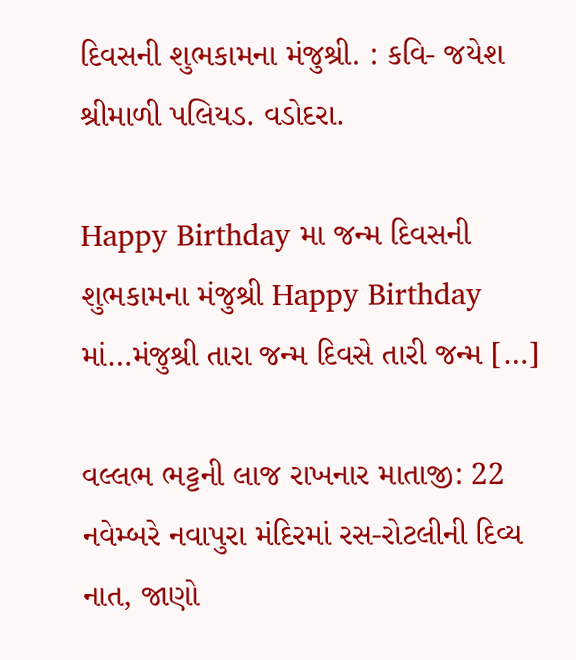દિવસની શુભકામના મંજુશ્રી. : કવિ- જયેશ શ્રીમાળી પલિયડ. વડોદરા.

Happy Birthday મા જન્મ દિવસની શુભકામના મંજુશ્રી Happy Birthday માં…મંજુશ્રી તારા જન્મ દિવસે તારી જન્મ […]

વલ્લભ ભટ્ટની લાજ રાખનાર માતાજી: 22 નવેમ્બરે નવાપુરા મંદિરમાં રસ-રોટલીની દિવ્ય નાત, જાણો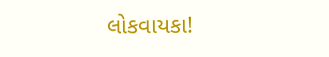લોકવાયકા!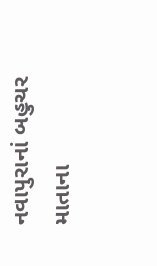નવાપુરાનાં બહુચર માતાના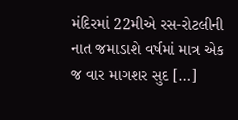મંદિરમાં 22મીએ રસ-રોટલીની નાત જમાડાશે વર્ષમાં માત્ર એક જ વાર માગશર સુદ […]